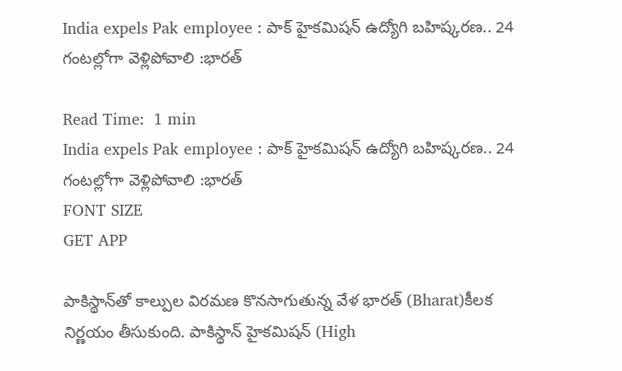India expels Pak employee : పాక్‌ హైకమిషన్‌ ఉద్యోగి బహిష్కరణ.. 24 గంటల్లోగా వెళ్లిపోవాలి :భారత్‌

Read Time:  1 min
India expels Pak employee : పాక్‌ హైకమిషన్‌ ఉద్యోగి బహిష్కరణ.. 24 గంటల్లోగా వెళ్లిపోవాలి :భారత్‌
FONT SIZE
GET APP

పాకిస్థాన్‌తో కాల్పుల విరమణ కొనసాగుతున్న వేళ భారత్‌ (Bharat)కీలక నిర్ణయం తీసుకుంది. పాకిస్థాన్‌ హైకమిషన్‌ (High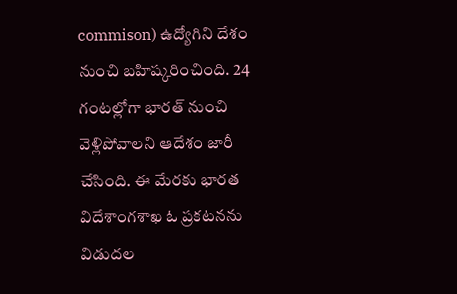commison) ఉద్యోగిని దేశం నుంచి బహిష్కరించింది. 24 గంటల్లోగా భారత్ నుంచి వెళ్లిపోవాలని ఆదేశం జారీ చేసింది. ఈ మేరకు భారత విదేశాంగశాఖ ఓ ప్రకటనను విడుదల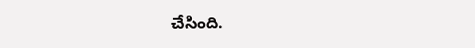చేసింది.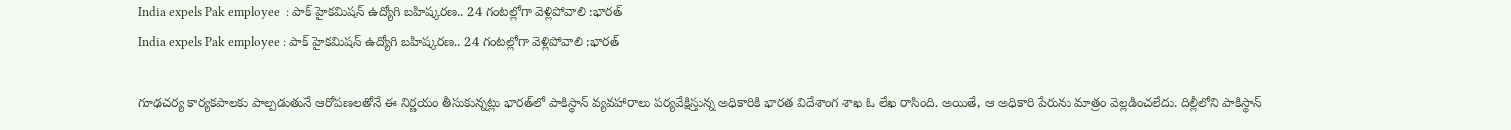India expels Pak employee  : పాక్‌ హైకమిషన్‌ ఉద్యోగి బహిష్కరణ.. 24 గంటల్లోగా వెళ్లిపోవాలి :భారత్‌
India expels Pak employee : పాక్‌ హైకమిషన్‌ ఉద్యోగి బహిష్కరణ.. 24 గంటల్లోగా వెళ్లిపోవాలి :భారత్‌

గూఢచర్య కార్యకపాలకు పాల్పడుతునే ఆరోపణలతోనే ఈ నిర్ణయం తీసుకున్నట్లు భారత్‌లో పాకిస్థాన్‌ వ్యవహారాలు పర్యవేక్షిస్తున్న అధికారికి భారత విదేశాంగ శాఖ ఓ లేఖ రాసింది. అయితే, ఆ అధికారి పేరును మాత్రం వెల్లడించలేదు. దిల్లీలోని పాకిస్థాన్‌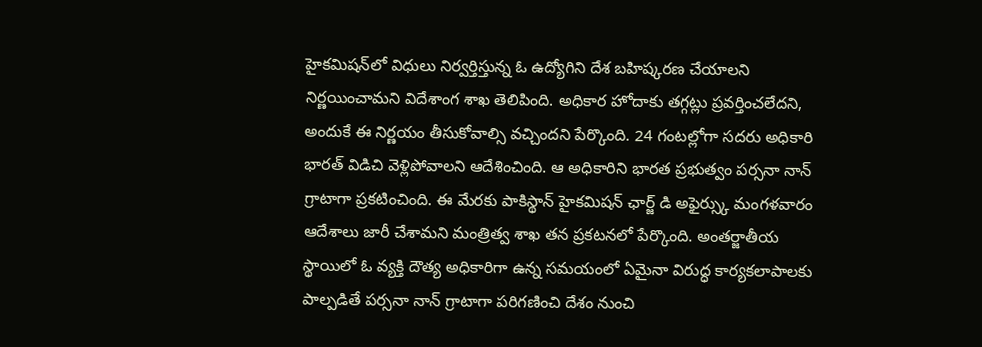హైకమిషన్‌లో విధులు నిర్వర్తిస్తున్న ఓ ఉద్యోగిని దేశ బహిష్కరణ చేయాలని నిర్ణయించామని విదేశాంగ శాఖ తెలిపింది. అధికార హోదాకు తగ్గట్లు ప్రవర్తించలేదని, అందుకే ఈ నిర్ణయం తీసుకోవాల్సి వచ్చిందని పేర్కొంది. 24 గంటల్లోగా సదరు అధికారి భారత్‌ విడిచి వెళ్లిపోవాలని ఆదేశించింది. ఆ అధికారిని భారత ప్రభుత్వం పర్సనా నాన్ గ్రాటాగా ప్రకటించింది. ఈ మేరకు పాకిస్థాన్ హైకమిషన్ ఛార్జ్ డి అఫైర్స్కు మంగళవారం ఆదేశాలు జారీ చేశామని మంత్రిత్వ శాఖ తన ప్రకటనలో పేర్కొంది. అంతర్జాతీయ స్థాయిలో ఓ వ్యక్తి దౌత్య అధికారిగా ఉన్న సమయంలో ఏమైనా విరుద్ధ కార్యకలాపాలకు పాల్పడితే పర్సనా నాన్ గ్రాటాగా పరిగణించి దేశం నుంచి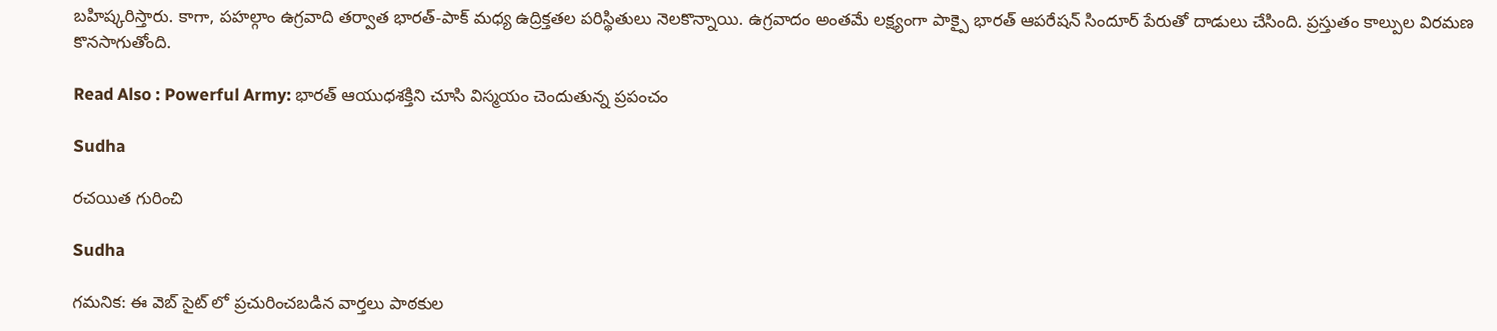బహిష్కరిస్తారు. కాగా, పహల్గాం ఉగ్రవాది తర్వాత భారత్-పాక్ మధ్య ఉద్రిక్తతల పరిస్థితులు నెలకొన్నాయి. ఉగ్రవాదం అంతమే లక్ష్యంగా పాక్పై భారత్ ఆపరేషన్ సిందూర్ పేరుతో దాడులు చేసింది. ప్రస్తుతం కాల్పుల విరమణ కొనసాగుతోంది.

Read Also : Powerful Army: భారత్ ఆయుధశక్తిని చూసి విస్మయం చెందుతున్న ప్రపంచం

Sudha

రచయిత గురించి

Sudha

గమనిక: ఈ వెబ్ సైట్ లో ప్రచురించబడిన వార్తలు పాఠకుల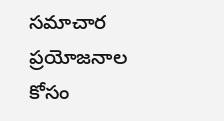సమాచార ప్రయోజనాల కోసం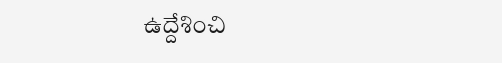ఉద్దేశించి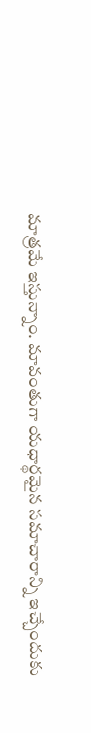మాత్రమే ఇస్తున్నాం. మావంతుగా యధార్థమైన సమాచారాన్ని ఇచ్చేందుకు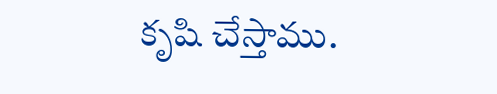కృషి చేస్తాము.